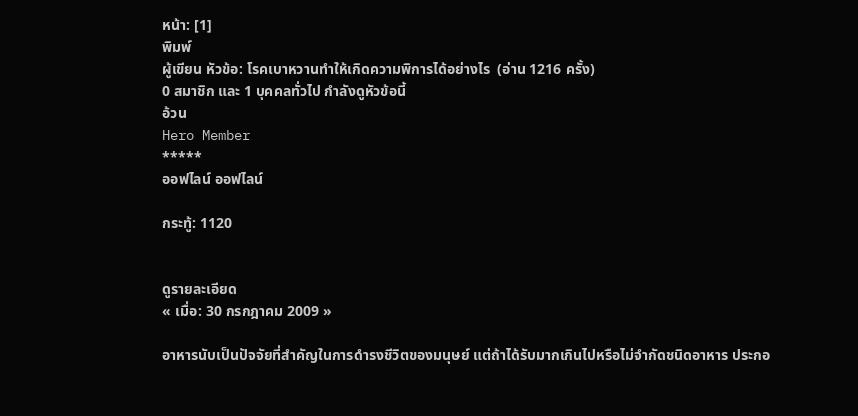หน้า: [1]
พิมพ์
ผู้เขียน หัวข้อ: โรคเบาหวานทำให้เกิดความพิการได้อย่างไร  (อ่าน 1216 ครั้ง)
0 สมาชิก และ 1 บุคคลทั่วไป กำลังดูหัวข้อนี้
อ้วน
Hero Member
*****
ออฟไลน์ ออฟไลน์

กระทู้: 1120


ดูรายละเอียด
« เมื่อ: 30 กรกฎาคม 2009 »

อาหารนับเป็นปัจจัยที่สำคัญในการดำรงชีวิตของมนุษย์ แต่ถ้าได้รับมากเกินไปหรือไม่จำกัดชนิดอาหาร ประกอ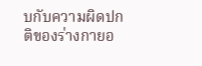บกับความผิดปกติของร่างกายอ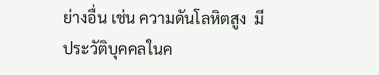ย่างอื่น เช่น ความดันโลหิตสูง  มีประวัติบุคคลในค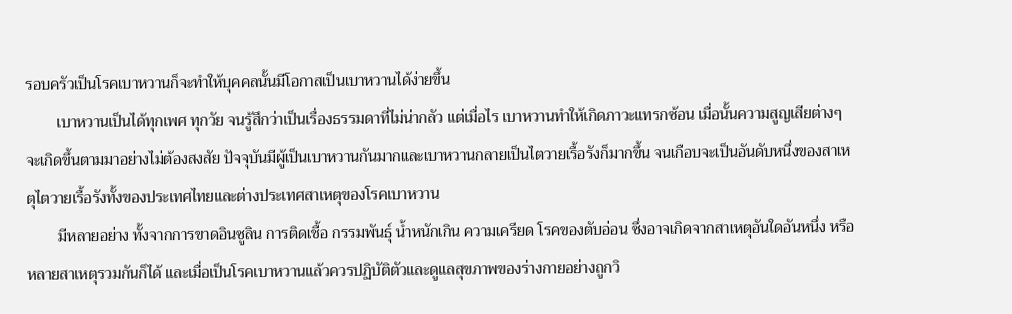รอบครัวเป็นโรคเบาหวานก็จะทำให้บุคคลนั้นมีโอกาสเป็นเบาหวานได้ง่ายขึ้น
        เบาหวานเป็นได้ทุกเพศ ทุกวัย จนรู้สึกว่าเป็นเรื่องธรรมดาที่ไม่น่ากลัว แต่เมื่อไร เบาหวานทำให้เกิดภาวะแทรกซ้อน เมื่อนั้นความสูญเสียต่างๆ จะเกิดขึ้นตามมาอย่างไม่ต้องสงสัย ปัจจุบันมีผู้เป็นเบาหวานกันมากและเบาหวานกลายเป็นไตวายเรื้อรังก็มากขึ้น จนเกือบจะเป็นอันดับหนึ่งของสาเหตุไตวายเรื้อรังทั้งของประเทศไทยและต่างประเทศสาเหตุของโรคเบาหวาน
        มีหลายอย่าง ทั้งจากการขาดอินซูลิน การติดเชื้อ กรรมพันธุ์ น้ำหนักเกิน ความเครียด โรคของตับอ่อน ซึ่งอาจเกิดจากสาเหตุอันใดอันหนึ่ง หรือหลายสาเหตุรวมกันก็ได้ และเมื่อเป็นโรคเบาหวานแล้วควรปฏิบัติตัวและดูแลสุขภาพของร่างกายอย่างถูกวิ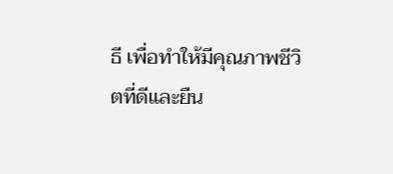ธี เพื่อทำให้มีคุณภาพชีวิตที่ดีและยืน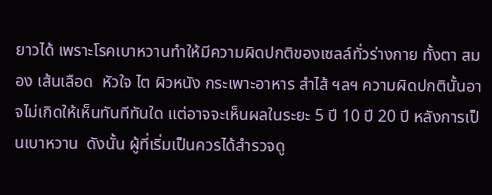ยาวได้ เพราะโรคเบาหวานทำให้มีความผิดปกติของเซลล์ทั่วร่างกาย ทั้งตา สมอง เส้นเลือด  หัวใจ ไต ผิวหนัง กระเพาะอาหาร สำไส้ ฯลฯ ความผิดปกตินั้นอาจไม่เกิดให้เห็นทันทีทันใด แต่อาจจะเห็นผลในระยะ 5 ปี 10 ปี 20 ปี หลังการเป็นเบาหวาน  ดังนั้น ผู้ที่เริ่มเป็นควรได้สำรวจดู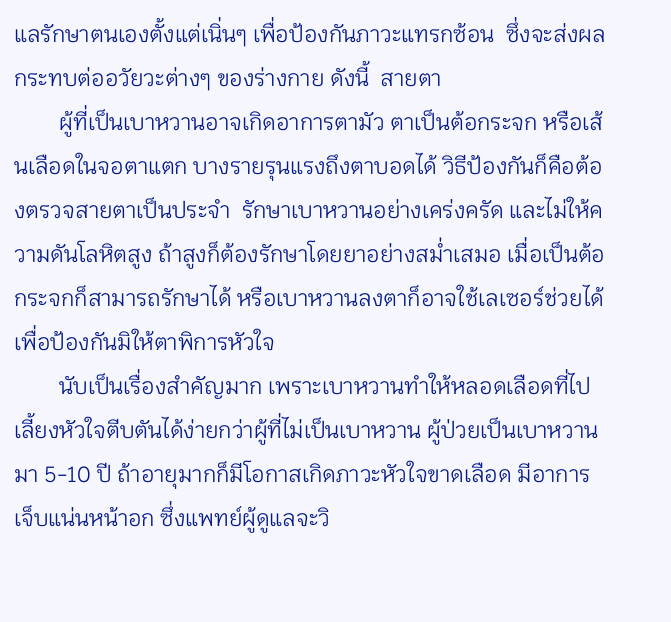แลรักษาตนเองตั้งแต่เนิ่นๆ เพื่อป้องกันภาวะแทรกซ้อน  ซึ่งจะส่งผลกระทบต่ออวัยวะต่างๆ ของร่างกาย ดังนี้  สายตา
        ผู้ที่เป็นเบาหวานอาจเกิดอาการตามัว ตาเป็นต้อกระจก หรือเส้นเลือดในจอตาแตก บางรายรุนแรงถึงตาบอดได้ วิธีป้องกันก็คือต้องตรวจสายตาเป็นประจำ  รักษาเบาหวานอย่างเคร่งครัด และไม่ให้ความดันโลหิตสูง ถ้าสูงก็ต้องรักษาโดยยาอย่างสม่ำเสมอ เมื่อเป็นต้อกระจกก็สามารถรักษาได้ หรือเบาหวานลงตาก็อาจใช้เลเซอร์ช่วยได้เพื่อป้องกันมิให้ตาพิการหัวใจ
        นับเป็นเรื่องสำคัญมาก เพราะเบาหวานทำให้หลอดเลือดที่ไปเลี้ยงหัวใจตีบตันได้ง่ายกว่าผู้ที่ไม่เป็นเบาหวาน ผู้ป่วยเป็นเบาหวานมา 5-10 ปี ถ้าอายุมากก็มีโอกาสเกิดภาวะหัวใจขาดเลือด มีอาการเจ็บแน่นหน้าอก ซึ่งแพทย์ผู้ดูแลจะวิ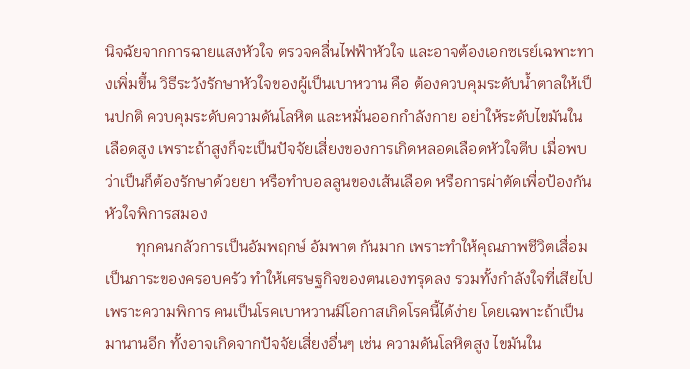นิจฉัยจากการฉายแสงหัวใจ ตรวจคลื่นไฟฟ้าหัวใจ และอาจต้องเอกซเรย์เฉพาะทางเพิ่มขึ้น วิธีระวังรักษาหัวใจของผู้เป็นเบาหวาน คือ ต้องควบคุมระดับน้ำตาลให้เป็นปกติ ควบคุมระดับความดันโลหิต และหมั่นออกกำลังกาย อย่าให้ระดับไขมันในเลือดสูง เพราะถ้าสูงก็จะเป็นปัจจัยเสี่ยงของการเกิดหลอดเลือดหัวใจตีบ เมื่อพบว่าเป็นก็ต้องรักษาด้วยยา หรือทำบอลลูนของเส้นเลือด หรือการผ่าตัดเพื่อป้องกันหัวใจพิการสมอง
        ทุกคนกลัวการเป็นอัมพฤกษ์ อัมพาต กันมาก เพราะทำให้คุณภาพชีวิตเสื่อม เป็นภาระของครอบครัว ทำให้เศรษฐกิจของตนเองทรุดลง รวมทั้งกำลังใจที่เสียไปเพราะความพิการ คนเป็นโรคเบาหวานมีโอกาสเกิดโรคนี้ได้ง่าย โดยเฉพาะถ้าเป็นมานานอีก ทั้งอาจเกิดจากปัจจัยเสี่ยงอื่นๆ เช่น ความดันโลหิตสูง ไขมันใน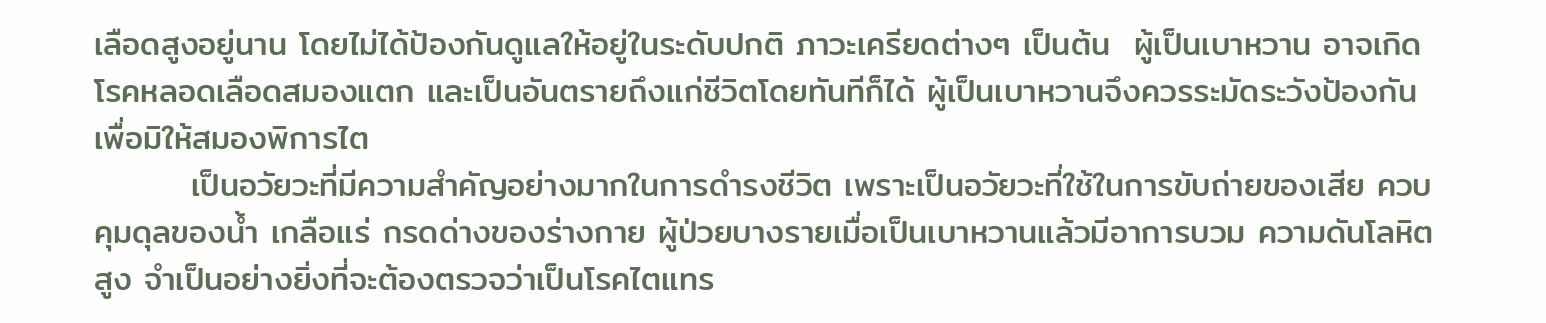เลือดสูงอยู่นาน โดยไม่ได้ป้องกันดูแลให้อยู่ในระดับปกติ ภาวะเครียดต่างๆ เป็นต้น  ผู้เป็นเบาหวาน อาจเกิดโรคหลอดเลือดสมองแตก และเป็นอันตรายถึงแก่ชีวิตโดยทันทีก็ได้ ผู้เป็นเบาหวานจึงควรระมัดระวังป้องกันเพื่อมิให้สมองพิการไต
        เป็นอวัยวะที่มีความสำคัญอย่างมากในการดำรงชีวิต เพราะเป็นอวัยวะที่ใช้ในการขับถ่ายของเสีย ควบคุมดุลของน้ำ เกลือแร่ กรดด่างของร่างกาย ผู้ป่วยบางรายเมื่อเป็นเบาหวานแล้วมีอาการบวม ความดันโลหิตสูง จำเป็นอย่างยิ่งที่จะต้องตรวจว่าเป็นโรคไตแทร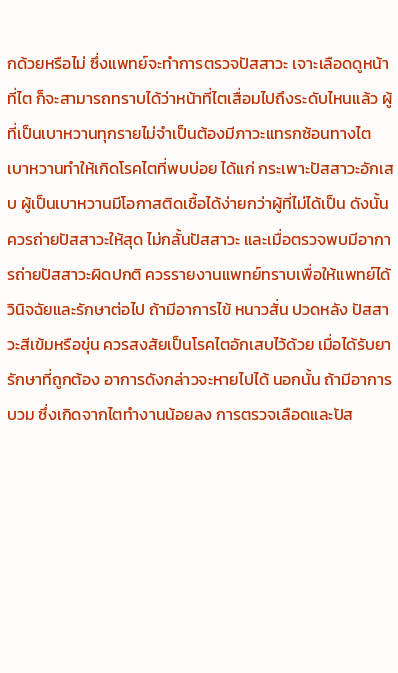กด้วยหรือไม่ ซึ่งแพทย์จะทำการตรวจปัสสาวะ เจาะเลือดดูหน้าที่ไต ก็จะสามารถทราบได้ว่าหน้าที่ไตเสื่อมไปถึงระดับไหนแล้ว ผู้ที่เป็นเบาหวานทุกรายไม่จำเป็นต้องมีภาวะแทรกซ้อนทางไต  เบาหวานทำให้เกิดโรคไตที่พบบ่อย ได้แก่ กระเพาะปัสสาวะอักเสบ ผู้เป็นเบาหวานมีโอกาสติดเชื้อได้ง่ายกว่าผู้ที่ไม่ได้เป็น ดังนั้น ควรถ่ายปัสสาวะให้สุด ไม่กลั้นปัสสาวะ และเมื่อตรวจพบมีอาการถ่ายปัสสาวะผิดปกติ ควรรายงานแพทย์ทราบเพื่อให้แพทย์ได้วินิจฉัยและรักษาต่อไป ถ้ามีอาการไข้ หนาวสั่น ปวดหลัง ปัสสาวะสีเข้มหรือขุ่น ควรสงสัยเป็นโรคไตอักเสบไว้ด้วย เมื่อได้รับยารักษาที่ถูกต้อง อาการดังกล่าวจะหายไปได้ นอกนั้น ถ้ามีอาการบวม ซึ่งเกิดจากไตทำงานน้อยลง การตรวจเลือดและปัส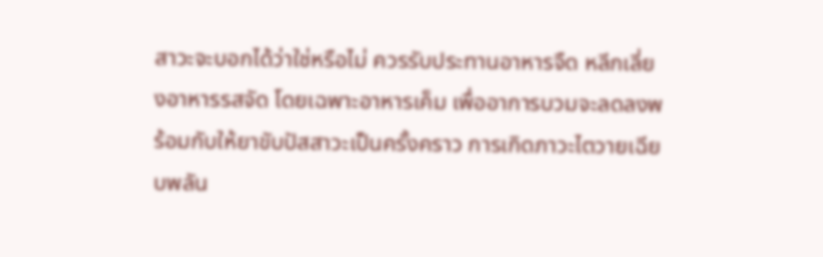สาวะจะบอกได้ว่าใช่หรือไม่ ควรรับประทานอาหารจืด หลีกเลี่ยงอาหารรสจัด โดยเฉพาะอาหารเค็ม เพื่ออาการบวมจะลดลงพร้อมกับให้ยาขับปัสสาวะเป็นครั้งคราว การเกิดภาวะไตวายเฉียบพลัน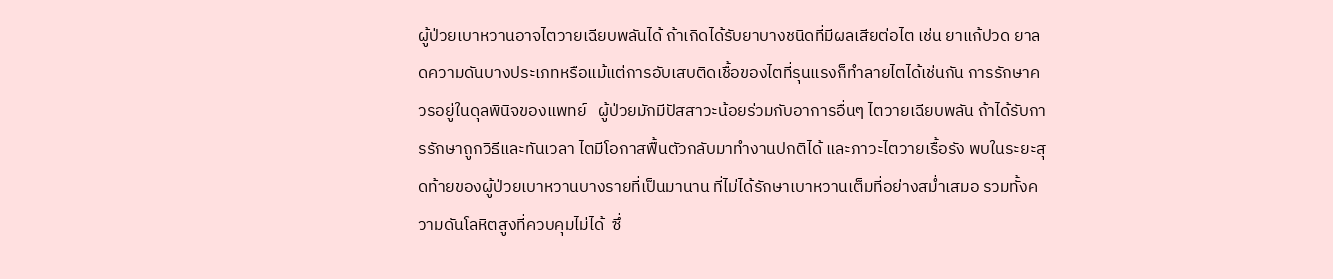ผู้ป่วยเบาหวานอาจไตวายเฉียบพลันได้ ถ้าเกิดได้รับยาบางชนิดที่มีผลเสียต่อไต เช่น ยาแก้ปวด ยาลดความดันบางประเภทหรือแม้แต่การอับเสบติดเชื้อของไตที่รุนแรงก็ทำลายไตได้เช่นกัน การรักษาควรอยู่ในดุลพินิจของแพทย์   ผู้ป่วยมักมีปัสสาวะน้อยร่วมกับอาการอื่นๆ ไตวายเฉียบพลัน ถ้าได้รับการรักษาถูกวิธีและทันเวลา ไตมีโอกาสฟื้นตัวกลับมาทำงานปกติได้ และภาวะไตวายเรื้อรัง พบในระยะสุดท้ายของผู้ป่วยเบาหวานบางรายที่เป็นมานาน ที่ไม่ได้รักษาเบาหวานเต็มที่อย่างสม่ำเสมอ รวมทั้งความดันโลหิตสูงที่ควบคุมไม่ได้  ซึ่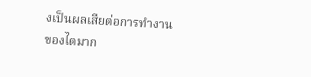งเป็นผลเสียต่อการทำงานของไตมาก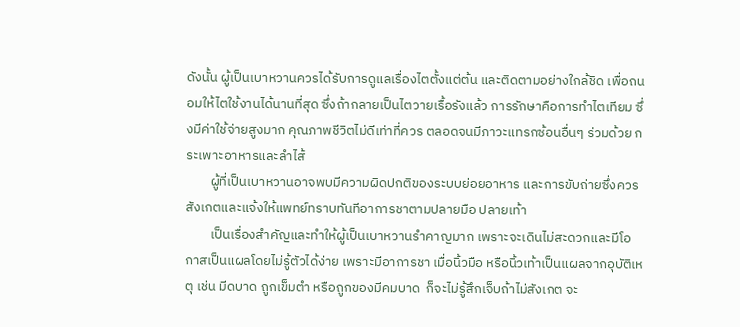ดังนั้น ผู้เป็นเบาหวานควรได้รับการดูแลเรื่องไตตั้งแต่ต้น และติดตามอย่างใกล้ชิด เพื่อถนอมให้ไตใช้งานได้นานที่สุด ซึ่งถ้ากลายเป็นไตวายเรื้อรังแล้ว การรักษาคือการทำไตเทียม ซึ่งมีค่าใช้จ่ายสูงมาก คุณภาพชีวิตไม่ดีเท่าที่ควร ตลอดจนมีภาวะแทรกซ้อนอื่นๆ ร่วมด้วย กระเพาะอาหารและลำไส้
        ผู้ที่เป็นเบาหวานอาจพบมีความผิดปกติของระบบย่อยอาหาร และการขับถ่ายซึ่งควรสังเกตและแจ้งให้แพทย์ทราบทันทีอาการชาตามปลายมือ ปลายเท้า
        เป็นเรื่องสำคัญและทำให้ผู้เป็นเบาหวานรำคาญมาก เพราะจะเดินไม่สะดวกและมีโอกาสเป็นแผลโดยไม่รู้ตัวได้ง่าย เพราะมีอาการชา เมื่อนิ้วมือ หรือนิ้วเท้าเป็นแผลจากอุบัติเหตุ เช่น มีดบาด ถูกเข็มตำ หรือถูกของมีคมบาด  ก็จะไม่รู้สึกเจ็บถ้าไม่สังเกต จะ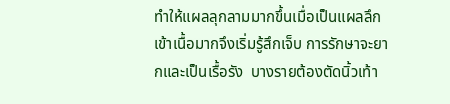ทำให้แผลลุกลามมากขึ้นเมื่อเป็นแผลลึกเข้าเนื้อมากจึงเริ่มรู้สึกเจ็บ การรักษาจะยากและเป็นเรื้อรัง  บางรายต้องตัดนิ้วเท้า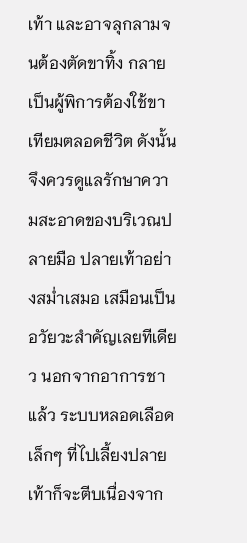เท้า และอาจลุกลามจนต้องตัดขาทิ้ง กลายเป็นผู้พิการต้องใช้ขาเทียมตลอดชีวิต ดังนั้นจึงควรดูแลรักษาความสะอาดของบริเวณปลายมือ ปลายเท้าอย่างสม่ำเสมอ เสมือนเป็นอวัยวะสำคัญเลยทีเดียว นอกจากอาการชาแล้ว ระบบหลอดเลือดเล็กๆ ที่ไปเลี้ยงปลายเท้าก็จะตีบเนื่องจาก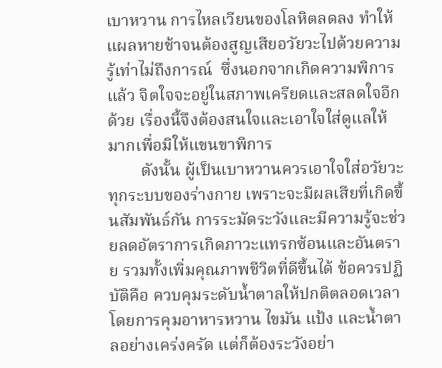เบาหวาน การไหลเวียนของโลหิตลดลง ทำให้แผลหายช้าจนต้องสูญเสียอวัยวะไปด้วยความรู้เท่าไม่ถึงการณ์  ซึ่งนอกจากเกิดความพิการแล้ว จิตใจจะอยู่ในสภาพเครียดและสลดใจอีกด้วย เรื่องนี้จึงต้องสนใจและเอาใจใส่ดูแลให้มากเพื่อมิให้แขนขาพิการ
        ดังนั้น ผู้เป็นเบาหวานควรเอาใจใส่อวัยวะทุกระบบของร่างกาย เพราะจะมีผลเสียที่เกิดขึ้นสัมพันธ์กัน การระมัดระวังและมีความรู้จะช่วยลดอัตราการเกิดภาวะแทรกซ้อนและอันตราย รวมทั้งเพิ่มคุณภาพชีวิตที่ดีขึ้นได้ ข้อควรปฏิบัติคือ ควบคุมระดับน้ำตาลให้ปกติตลอดเวลา โดยการคุมอาหารหวาน ไขมัน แป้ง และน้ำตาลอย่างเคร่งครัด แต่ก็ต้องระวังอย่า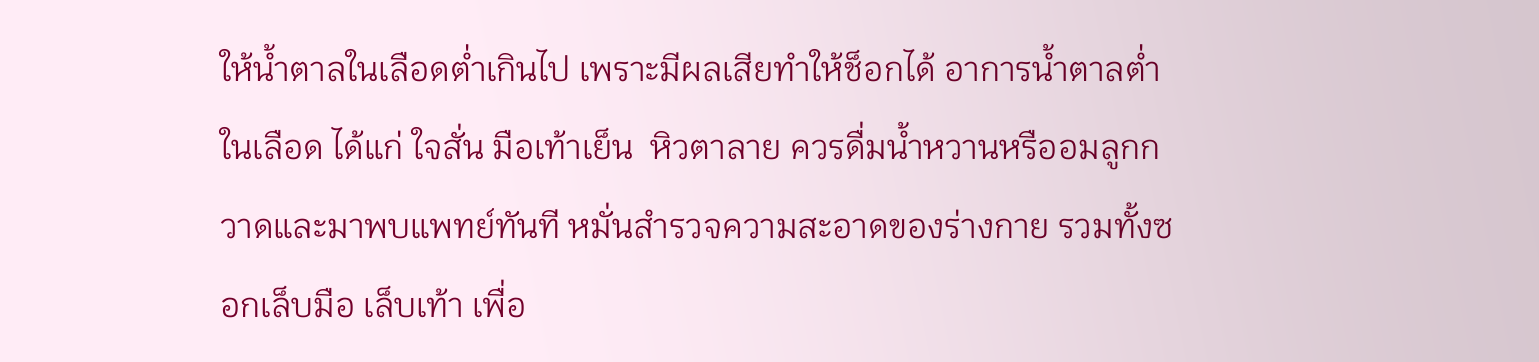ให้น้ำตาลในเลือดต่ำเกินไป เพราะมีผลเสียทำให้ช็อกได้ อาการน้ำตาลต่ำในเลือด ได้แก่ ใจสั่น มือเท้าเย็น  หิวตาลาย ควรดื่มน้ำหวานหรืออมลูกกวาดและมาพบแพทย์ทันที หมั่นสำรวจความสะอาดของร่างกาย รวมทั้งซอกเล็บมือ เล็บเท้า เพื่อ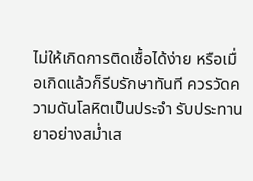ไม่ให้เกิดการติดเชื้อได้ง่าย หรือเมื่อเกิดแล้วก็รีบรักษาทันที ควรวัดความดันโลหิตเป็นประจำ รับประทานยาอย่างสม่ำเส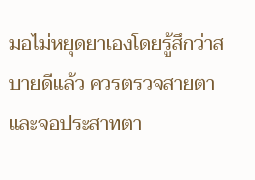มอไม่หยุดยาเองโดยรู้สึกว่าสบายดีแล้ว ควรตรวจสายตา และจอประสาทตา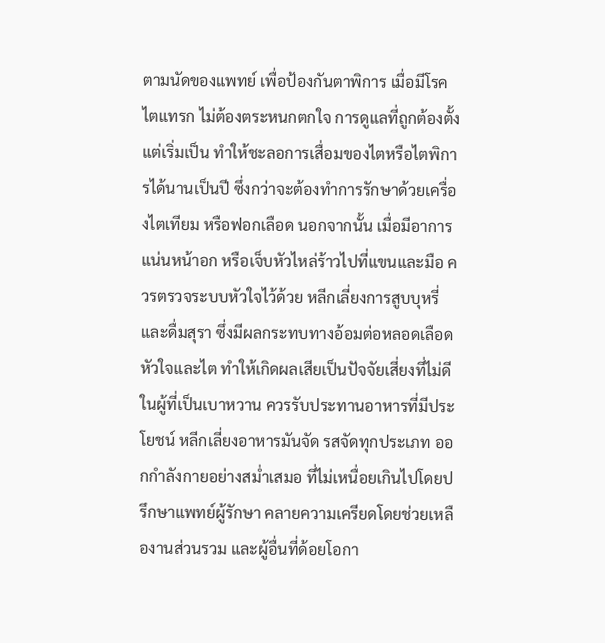ตามนัดของแพทย์ เพื่อป้องกันตาพิการ เมื่อมีโรคไตแทรก ไม่ต้องตระหนกตกใจ การดูแลที่ถูกต้องตั้งแต่เริ่มเป็น ทำให้ชะลอการเสื่อมของไตหรือไตพิการได้นานเป็นปี ซึ่งกว่าจะต้องทำการรักษาด้วยเครื่องไตเทียม หรือฟอกเลือด นอกจากนั้น เมื่อมีอาการแน่นหน้าอก หรือเจ็บหัวไหล่ร้าวไปที่แขนและมือ ควรตรวจระบบหัวใจไว้ด้วย หลีกเลี่ยงการสูบบุหรี่และดื่มสุรา ซึ่งมีผลกระทบทางอ้อมต่อหลอดเลือดหัวใจและไต ทำให้เกิดผลเสียเป็นปัจจัยเสี่ยงที่ไม่ดีในผู้ที่เป็นเบาหวาน ควรรับประทานอาหารที่มีประโยชน์ หลีกเลี่ยงอาหารมันจัด รสจัดทุกประเภท ออกกำลังกายอย่างสม่ำเสมอ ที่ไม่เหนื่อยเกินไปโดยปรึกษาแพทย์ผู้รักษา คลายความเครียดโดยช่วยเหลืองานส่วนรวม และผู้อื่นที่ด้อยโอกา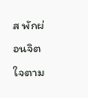ส พักผ่อนจิตใจตาม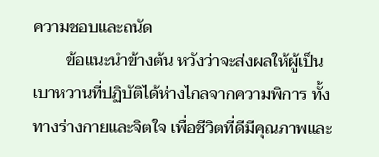ความชอบและถนัด
        ข้อแนะนำข้างต้น หวังว่าจะส่งผลให้ผู้เป็นเบาหวานที่ปฏิบัติได้ห่างไกลจากความพิการ ทั้งทางร่างกายและจิตใจ เพื่อชีวิตที่ดีมีคุณภาพและ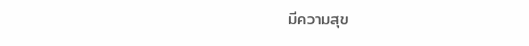มีความสุข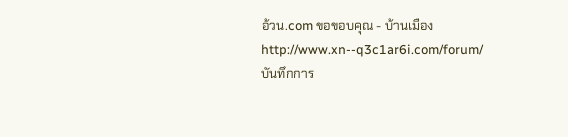อ้วน.com ขอขอบคุณ - บ้านเมือง
http://www.xn--q3c1ar6i.com/forum/
บันทึกการ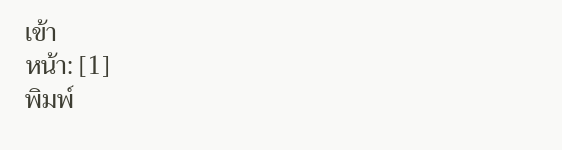เข้า
หน้า: [1]
พิมพ์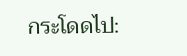กระโดดไป: